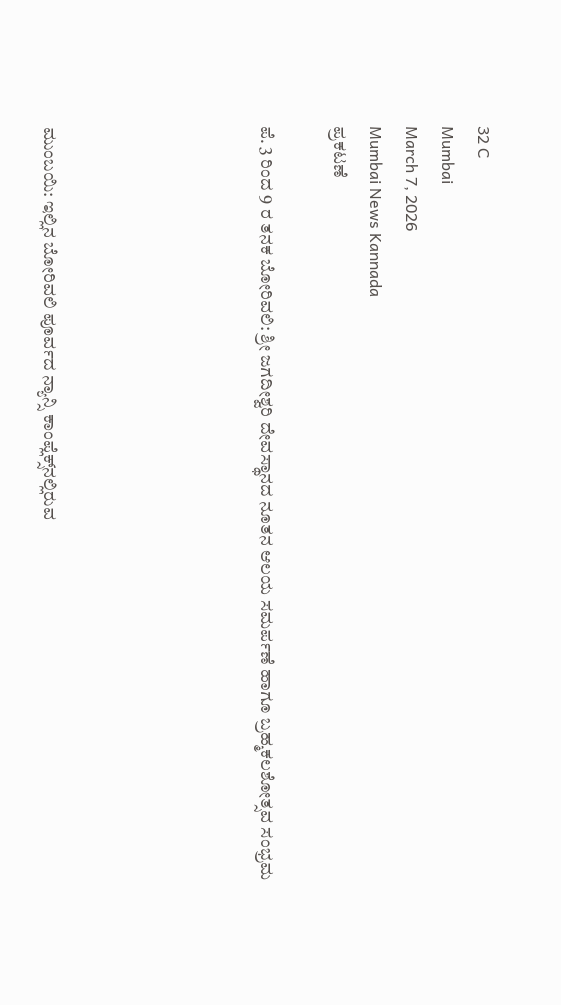32 C
Mumbai
March 7, 2026
Mumbai News Kannada
ಪ್ರಕಟಣೆ

ಪೆ. 3 ರಿಂದ 9 ರ ತನಕ ಬೋರಿವಲಿ: ಶ್ರೀ ಜಗದೀಶ್ವರಿ ದೇವಸ್ಥಾನದ ನೂತನ ಆಲಯ ಸಮರ್ಪಣೆ ಹಾಗೂ ಬ್ರಹ್ಮಕಲಶೋತ್ಸವ ಸಂಭ್ರಮ





ಮುಂಬಯಿ: ಇಲ್ಲಿನ ಬೋರಿವಲಿ ಪೂರ್ವದ ನ್ಯಾನ್ಸಿ ಕಾಂಪ್ಲೆಕ್ಸ್‌ನಲ್ಲಿರುವ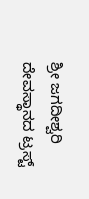ಶ್ರೀ ಜಗದೀಶ್ವರಿ ದೇವಸ್ಥಾನದ ಟ್ರಸ್ಟ್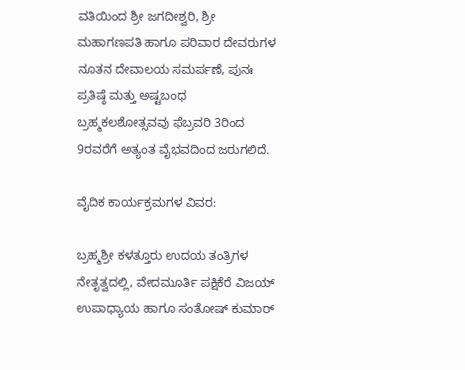ವತಿಯಿಂದ ಶ್ರೀ ಜಗದೀಶ್ವರಿ, ಶ್ರೀ ಮಹಾಗಣಪತಿ ಹಾಗೂ ಪರಿವಾರ ದೇವರುಗಳ ನೂತನ ದೇವಾಲಯ ಸಮರ್ಪಣೆ, ಪುನಃ ಪ್ರತಿಷ್ಠೆ ಮತ್ತು ಅಷ್ಟಬಂಧ ಬ್ರಹ್ಮಕಲಶೋತ್ಸವವು ಫೆಬ್ರವರಿ 3ರಿಂದ 9ರವರೆಗೆ ಅತ್ಯಂತ ವೈಭವದಿಂದ ಜರುಗಲಿದೆ.

ವೈದಿಕ ಕಾರ್ಯಕ್ರಮಗಳ ವಿವರ:

ಬ್ರಹ್ಮಶ್ರೀ ಕಳತ್ತೂರು ಉದಯ ತಂತ್ರಿಗಳ ನೇತೃತ್ವದಲ್ಲಿ, ವೇದಮೂರ್ತಿ ಪಕ್ಷಿಕೆರೆ ವಿಜಯ್ ಉಪಾಧ್ಯಾಯ ಹಾಗೂ ಸಂತೋಷ್ ಕುಮಾರ್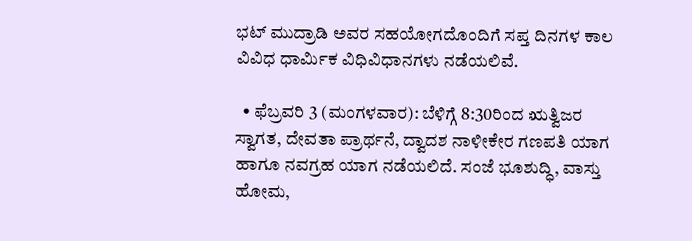ಭಟ್ ಮುದ್ರಾಡಿ ಅವರ ಸಹಯೋಗದೊಂದಿಗೆ ಸಪ್ತ ದಿನಗಳ ಕಾಲ ವಿವಿಧ ಧಾರ್ಮಿಕ ವಿಧಿವಿಧಾನಗಳು ನಡೆಯಲಿವೆ.

  • ಫೆಬ್ರವರಿ 3 (ಮಂಗಳವಾರ): ಬೆಳಿಗ್ಗೆ 8:30ರಿಂದ ಋತ್ವಿಜರ ಸ್ವಾಗತ, ದೇವತಾ ಪ್ರಾರ್ಥನೆ, ದ್ವಾದಶ ನಾಳೀಕೇರ ಗಣಪತಿ ಯಾಗ ಹಾಗೂ ನವಗ್ರಹ ಯಾಗ ನಡೆಯಲಿದೆ. ಸಂಜೆ ಭೂಶುದ್ಧಿ, ವಾಸ್ತು ಹೋಮ,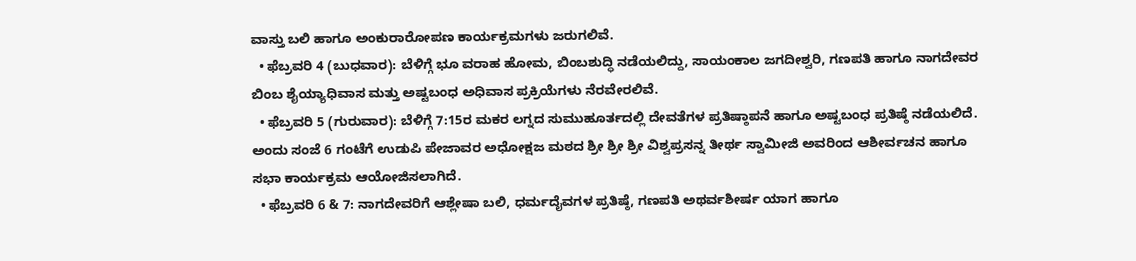ವಾಸ್ತು ಬಲಿ ಹಾಗೂ ಅಂಕುರಾರೋಪಣ ಕಾರ್ಯಕ್ರಮಗಳು ಜರುಗಲಿವೆ.
  • ಫೆಬ್ರವರಿ 4 (ಬುಧವಾರ): ಬೆಳಿಗ್ಗೆ ಭೂ ವರಾಹ ಹೋಮ, ಬಿಂಬಶುದ್ಧಿ ನಡೆಯಲಿದ್ದು, ಸಾಯಂಕಾಲ ಜಗದೀಶ್ವರಿ, ಗಣಪತಿ ಹಾಗೂ ನಾಗದೇವರ ಬಿಂಬ ಶೈಯ್ಯಾಧಿವಾಸ ಮತ್ತು ಅಷ್ಟಬಂಧ ಅಧಿವಾಸ ಪ್ರಕ್ರಿಯೆಗಳು ನೆರವೇರಲಿವೆ.
  • ಫೆಬ್ರವರಿ 5 (ಗುರುವಾರ): ಬೆಳಿಗ್ಗೆ 7:15ರ ಮಕರ ಲಗ್ನದ ಸುಮುಹೂರ್ತದಲ್ಲಿ ದೇವತೆಗಳ ಪ್ರತಿಷ್ಠಾಪನೆ ಹಾಗೂ ಅಷ್ಟಬಂಧ ಪ್ರತಿಷ್ಠೆ ನಡೆಯಲಿದೆ. ಅಂದು ಸಂಜೆ 6 ಗಂಟೆಗೆ ಉಡುಪಿ ಪೇಜಾವರ ಅಧೋಕ್ಷಜ ಮಠದ ಶ್ರೀ ಶ್ರೀ ಶ್ರೀ ವಿಶ್ವಪ್ರಸನ್ನ ತೀರ್ಥ ಸ್ವಾಮೀಜಿ ಅವರಿಂದ ಆಶೀರ್ವಚನ ಹಾಗೂ ಸಭಾ ಕಾರ್ಯಕ್ರಮ ಆಯೋಜಿಸಲಾಗಿದೆ.
  • ಫೆಬ್ರವರಿ 6 & 7: ನಾಗದೇವರಿಗೆ ಆಶ್ಲೇಷಾ ಬಲಿ, ಧರ್ಮದೈವಗಳ ಪ್ರತಿಷ್ಠೆ, ಗಣಪತಿ ಅಥರ್ವಶೀರ್ಷ ಯಾಗ ಹಾಗೂ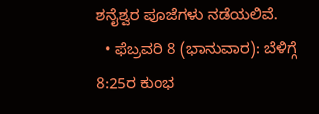ಶನೈಶ್ವರ ಪೂಜೆಗಳು ನಡೆಯಲಿವೆ.
  • ಫೆಬ್ರವರಿ 8 (ಭಾನುವಾರ): ಬೆಳಿಗ್ಗೆ 8:25ರ ಕುಂಭ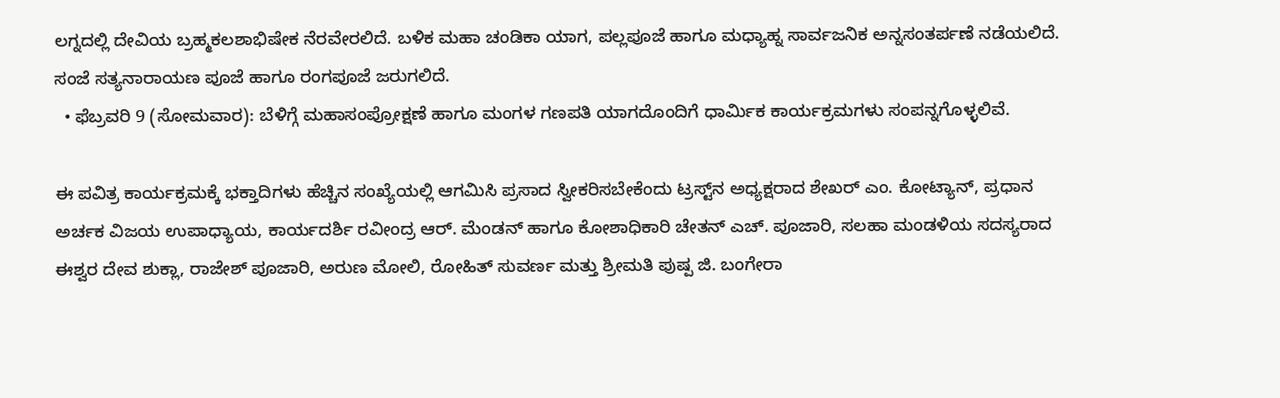ಲಗ್ನದಲ್ಲಿ ದೇವಿಯ ಬ್ರಹ್ಮಕಲಶಾಭಿಷೇಕ ನೆರವೇರಲಿದೆ. ಬಳಿಕ ಮಹಾ ಚಂಡಿಕಾ ಯಾಗ, ಪಲ್ಲಪೂಜೆ ಹಾಗೂ ಮಧ್ಯಾಹ್ನ ಸಾರ್ವಜನಿಕ ಅನ್ನಸಂತರ್ಪಣೆ ನಡೆಯಲಿದೆ. ಸಂಜೆ ಸತ್ಯನಾರಾಯಣ ಪೂಜೆ ಹಾಗೂ ರಂಗಪೂಜೆ ಜರುಗಲಿದೆ.
  • ಫೆಬ್ರವರಿ 9 (ಸೋಮವಾರ): ಬೆಳಿಗ್ಗೆ ಮಹಾಸಂಪ್ರೋಕ್ಷಣೆ ಹಾಗೂ ಮಂಗಳ ಗಣಪತಿ ಯಾಗದೊಂದಿಗೆ ಧಾರ್ಮಿಕ ಕಾರ್ಯಕ್ರಮಗಳು ಸಂಪನ್ನಗೊಳ್ಳಲಿವೆ.

ಈ ಪವಿತ್ರ ಕಾರ್ಯಕ್ರಮಕ್ಕೆ ಭಕ್ತಾದಿಗಳು ಹೆಚ್ಚಿನ ಸಂಖ್ಯೆಯಲ್ಲಿ ಆಗಮಿಸಿ ಪ್ರಸಾದ ಸ್ವೀಕರಿಸಬೇಕೆಂದು ಟ್ರಸ್ಟ್‌ನ ಅಧ್ಯಕ್ಷರಾದ ಶೇಖರ್ ಎಂ. ಕೋಟ್ಯಾನ್, ಪ್ರಧಾನ ಅರ್ಚಕ ವಿಜಯ ಉಪಾಧ್ಯಾಯ, ಕಾರ್ಯದರ್ಶಿ ರವೀಂದ್ರ ಆರ್. ಮೆಂಡನ್ ಹಾಗೂ ಕೋಶಾಧಿಕಾರಿ ಚೇತನ್ ಎಚ್. ಪೂಜಾರಿ, ಸಲಹಾ ಮಂಡಳಿಯ ಸದಸ್ಯರಾದ ಈಶ್ವರ ದೇವ ಶುಕ್ಲಾ, ರಾಜೇಶ್ ಪೂಜಾರಿ, ಅರುಣ ಮೋಲಿ, ರೋಹಿತ್ ಸುವರ್ಣ ಮತ್ತು ಶ್ರೀಮತಿ ಪುಷ್ಪ ಜಿ. ಬಂಗೇರಾ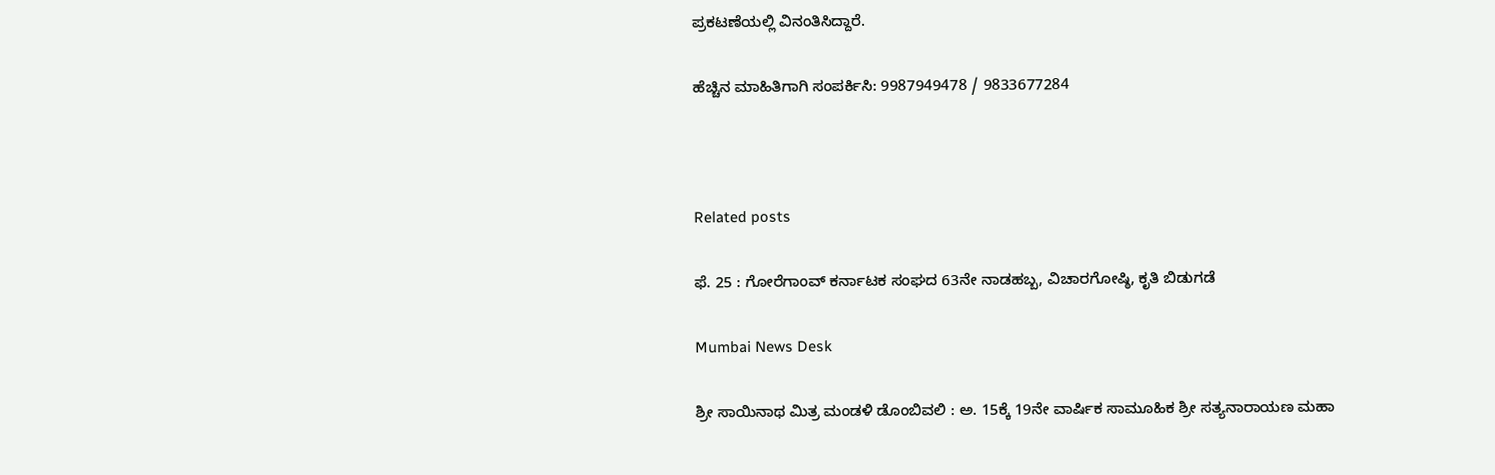ಪ್ರಕಟಣೆಯಲ್ಲಿ ವಿನಂತಿಸಿದ್ದಾರೆ.

ಹೆಚ್ಚಿನ ಮಾಹಿತಿಗಾಗಿ ಸಂಪರ್ಕಿಸಿ: 9987949478 / 9833677284



Related posts

ಫೆ. 25 : ಗೋರೆಗಾಂವ್ ಕರ್ನಾಟಕ ಸಂಘದ 63ನೇ ನಾಡಹಬ್ಬ, ವಿಚಾರಗೋಷ್ಠಿ, ಕೃತಿ ಬಿಡುಗಡೆ

Mumbai News Desk

ಶ್ರೀ ಸಾಯಿನಾಥ ಮಿತ್ರ ಮಂಡಳಿ ಡೊಂಬಿವಲಿ : ಅ. 15ಕ್ಕೆ 19ನೇ ವಾರ್ಷಿಕ ಸಾಮೂಹಿಕ ಶ್ರೀ ಸತ್ಯನಾರಾಯಣ ಮಹಾ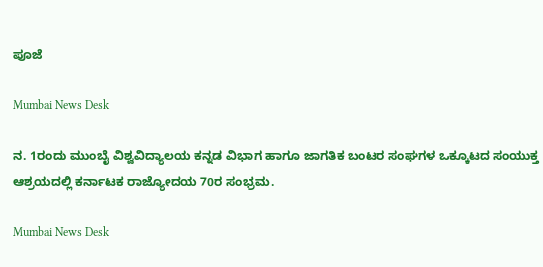ಪೂಜೆ

Mumbai News Desk

ನ. 1ರಂದು ಮುಂಬೈ ವಿಶ್ವವಿದ್ಯಾಲಯ ಕನ್ನಡ ವಿಭಾಗ ಹಾಗೂ ಜಾಗತಿಕ ಬಂಟರ ಸಂಘಗಳ ಒಕ್ಕೂಟದ ಸಂಯುಕ್ತ ಆಶ್ರಯದಲ್ಲಿ ಕರ್ನಾಟಕ ರಾಜ್ಯೋದಯ 70ರ ಸಂಭ್ರಮ.

Mumbai News Desk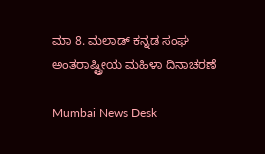ಮಾ 8. ಮಲಾಡ್ ಕನ್ನಡ ಸಂಘ ಅಂತರಾಷ್ಟ್ರೀಯ ಮಹಿಳಾ ದಿನಾಚರಣೆ

Mumbai News Desk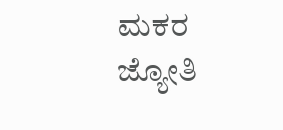ಮಕರ ಜ್ಯೋತಿ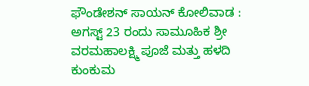ಫೌಂಡೇಶನ್ ಸಾಯನ್ ಕೋಲಿವಾಡ : ಅಗಸ್ಟ್ 23 ರಂದು ಸಾಮೂಹಿಕ ಶ್ರೀ ವರಮಹಾಲಕ್ಷ್ಮಿ ಪೂಜೆ ಮತ್ತು ಹಳದಿ ಕುಂಕುಮ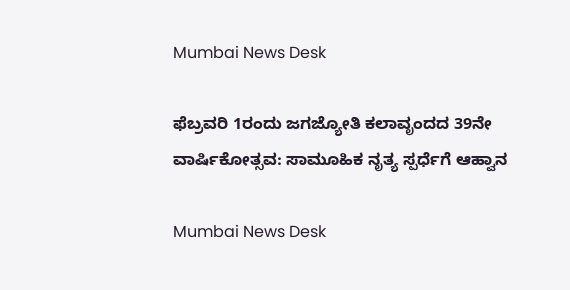Mumbai News Desk

ಫೆಬ್ರವರಿ 1ರಂದು ಜಗಜ್ಯೋತಿ ಕಲಾವೃಂದದ 39ನೇ ವಾರ್ಷಿಕೋತ್ಸವ: ಸಾಮೂಹಿಕ ನೃತ್ಯ ಸ್ಪರ್ಧೆಗೆ ಆಹ್ವಾನ

Mumbai News Desk